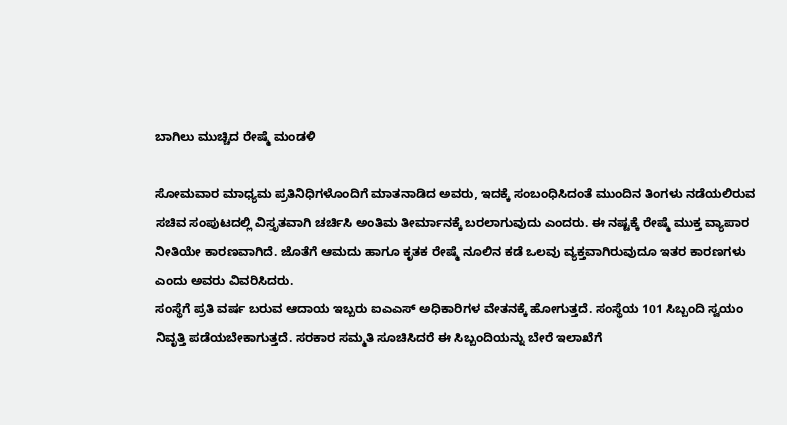ಬಾಗಿಲು ಮುಚ್ಚಿದ ರೇಷ್ಮೆ ಮಂಡಳಿ

ಸೋಮವಾರ ಮಾಧ್ಯಮ ಪ್ರತಿನಿಧಿಗಳೊಂದಿಗೆ ಮಾತನಾಡಿದ ಅವರು, ಇದಕ್ಕೆ ಸಂಬಂಧಿಸಿದಂತೆ ಮುಂದಿನ ತಿಂಗಳು ನಡೆಯಲಿರುವ ಸಚಿವ ಸಂಪುಟದಲ್ಲಿ ವಿಸ್ತೃತವಾಗಿ ಚರ್ಚಿಸಿ ಅಂತಿಮ ತೀರ್ಮಾನಕ್ಕೆ ಬರಲಾಗುವುದು ಎಂದರು. ಈ ನಷ್ಟಕ್ಕೆ ರೇಷ್ಮೆ ಮುಕ್ತ ವ್ಯಾಪಾರ ನೀತಿಯೇ ಕಾರಣವಾಗಿದೆ. ಜೊತೆಗೆ ಆಮದು ಹಾಗೂ ಕೃತಕ ರೇಷ್ಮೆ ನೂಲಿನ ಕಡೆ ಒಲವು ವ್ಯಕ್ತವಾಗಿರುವುದೂ ಇತರ ಕಾರಣಗಳು ಎಂದು ಅವರು ವಿವರಿಸಿದರು.
ಸಂಸ್ಥೆಗೆ ಪ್ರತಿ ವರ್ಷ ಬರುವ ಆದಾಯ ಇಬ್ಬರು ಐಎಎಸ್ ಅಧಿಕಾರಿಗಳ ವೇತನಕ್ಕೆ ಹೋಗುತ್ತದೆ. ಸಂಸ್ಥೆಯ 101 ಸಿಬ್ಬಂದಿ ಸ್ವಯಂ ನಿವೃತ್ತಿ ಪಡೆಯಬೇಕಾಗುತ್ತದೆ. ಸರಕಾರ ಸಮ್ಮತಿ ಸೂಚಿಸಿದರೆ ಈ ಸಿಬ್ಬಂದಿಯನ್ನು ಬೇರೆ ಇಲಾಖೆಗೆ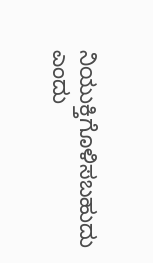ನಿಯುಕ್ತಿಗೊಳಿಸಬಹುದು ಎಂದು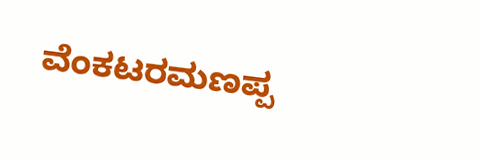ವೆಂಕಟರಮಣಪ್ಪ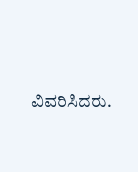ವಿವರಿಸಿದರು.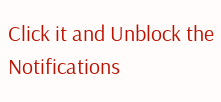Click it and Unblock the Notifications